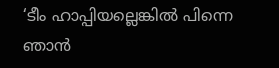‘ടീം ഹാപ്പിയല്ലെങ്കില്‍ പിന്നെ ഞാൻ‌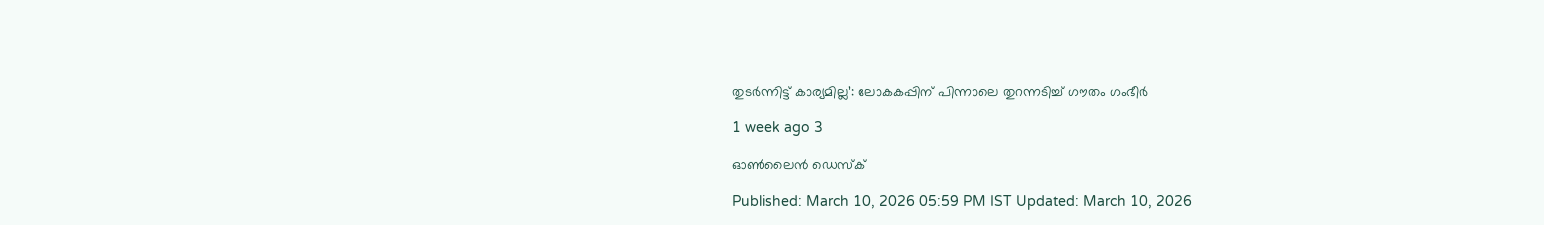തുടര്‍ന്നിട്ട് കാര്യമില്ല’: ലോകകപ്പിന് പിന്നാലെ തുറന്നടിച്ച് ഗൗതം ഗംഭീര്‍

1 week ago 3

ഓൺലൈൻ ഡെസ്‌ക്

Published: March 10, 2026 05:59 PM IST Updated: March 10, 2026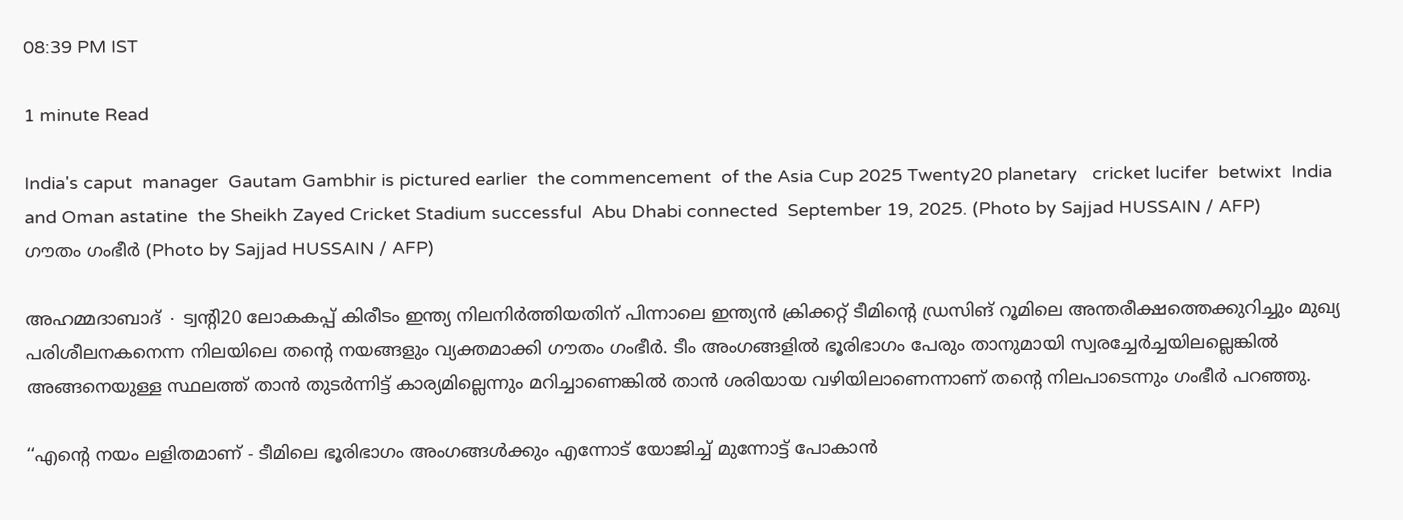08:39 PM IST

1 minute Read

India's caput  manager  Gautam Gambhir is pictured earlier  the commencement  of the Asia Cup 2025 Twenty20 planetary   cricket lucifer  betwixt  India and Oman astatine  the Sheikh Zayed Cricket Stadium successful  Abu Dhabi connected  September 19, 2025. (Photo by Sajjad HUSSAIN / AFP)
ഗൗതം ഗംഭീർ (Photo by Sajjad HUSSAIN / AFP)

അഹമ്മദാബാദ് ∙ ട്വന്‍റി20 ലോകകപ്പ് കിരീടം ഇന്ത്യ നിലനിര്‍ത്തിയതിന് പിന്നാലെ ഇന്ത്യൻ ക്രിക്കറ്റ് ടീമിന്റെ ഡ്രസിങ് റൂമിലെ അന്തരീക്ഷത്തെക്കുറിച്ചും മുഖ്യ പരിശീലനകനെന്ന നിലയിലെ തന്‍റെ നയങ്ങളും വ്യക്തമാക്കി ഗൗതം ഗംഭീര്‍. ടീം അംഗങ്ങളില്‍ ഭൂരിഭാഗം പേരും താനുമായി സ്വരച്ചേര്‍ച്ചയിലല്ലെങ്കില്‍ അങ്ങനെയുള്ള സ്ഥലത്ത് താന്‍ തുടര്‍ന്നിട്ട് കാര്യമില്ലെന്നും മറിച്ചാണെങ്കില്‍ താന്‍ ശരിയായ വഴിയിലാണെന്നാണ് തന്‍റെ നിലപാടെന്നും ഗംഭീര്‍ പറഞ്ഞു.

‘‘എന്റെ നയം ലളിതമാണ് - ടീമിലെ ഭൂരിഭാഗം അംഗങ്ങൾക്കും എന്നോട് യോജിച്ച് മുന്നോട്ട് പോകാന്‍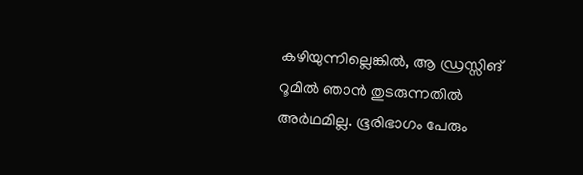കഴിയുന്നില്ലെങ്കില്‍, ആ ഡ്രസ്സിങ് റൂമിൽ ഞാൻ തുടരുന്നതിൽ അർഥമില്ല. ഭൂരിഭാഗം പേരും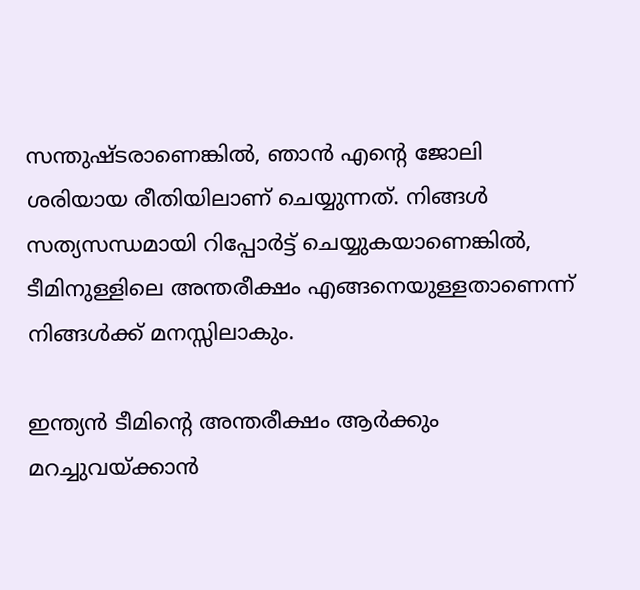സന്തുഷ്ടരാണെങ്കിൽ, ഞാൻ എന്റെ ജോലി ശരിയായ രീതിയിലാണ് ചെയ്യുന്നത്. നിങ്ങൾ സത്യസന്ധമായി റിപ്പോർട്ട് ചെയ്യുകയാണെങ്കിൽ, ടീമിനുള്ളിലെ അന്തരീക്ഷം എങ്ങനെയുള്ളതാണെന്ന് നിങ്ങൾക്ക് മനസ്സിലാകും.

ഇന്ത്യൻ ടീമിന്റെ അന്തരീക്ഷം ആർക്കും മറച്ചുവയ്ക്കാൻ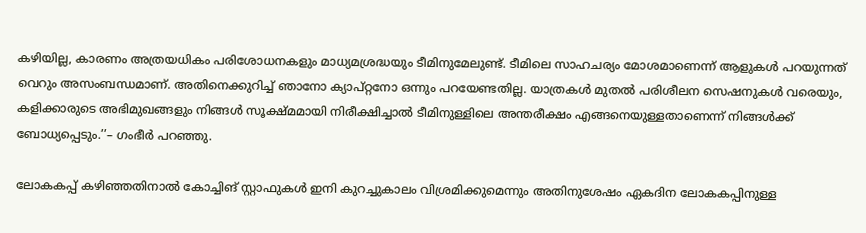കഴിയില്ല, കാരണം അത്രയധികം പരിശോധനകളും മാധ്യമശ്രദ്ധയും ടീമിനുമേലുണ്ട്. ടീമിലെ സാഹചര്യം മോശമാണെന്ന് ആളുകൾ പറയുന്നത് വെറും അസംബന്ധമാണ്. അതിനെക്കുറിച്ച് ഞാനോ ക്യാപ്റ്റനോ ഒന്നും പറയേണ്ടതില്ല. യാത്രകൾ മുതൽ പരിശീലന സെഷനുകൾ വരെയും, കളിക്കാരുടെ അഭിമുഖങ്ങളും നിങ്ങൾ സൂക്ഷ്മമായി നിരീക്ഷിച്ചാൽ ടീമിനുള്ളിലെ അന്തരീക്ഷം എങ്ങനെയുള്ളതാണെന്ന് നിങ്ങൾക്ക് ബോധ്യപ്പെടും.’’– ഗംഭീർ പറഞ്ഞു.

ലോകകപ്പ് കഴിഞ്ഞതിനാൽ കോച്ചിങ് സ്റ്റാഫുകൾ ഇനി കുറച്ചുകാലം വിശ്രമിക്കുമെന്നും അതിനുശേഷം ഏകദിന ലോകകപ്പിനുള്ള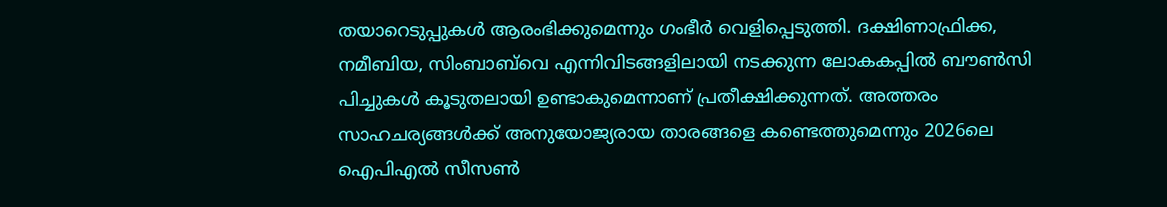തയാറെടുപ്പുകൾ ആരംഭിക്കുമെന്നും ഗംഭീർ വെളിപ്പെടുത്തി. ദക്ഷിണാഫ്രിക്ക, നമീബിയ, സിംബാബ്‌വെ എന്നിവിടങ്ങളിലായി നടക്കുന്ന ലോകകപ്പിൽ ബൗൺസി പിച്ചുകൾ കൂടുതലായി ഉണ്ടാകുമെന്നാണ് പ്രതീക്ഷിക്കുന്നത്. അത്തരം സാഹചര്യങ്ങൾക്ക് അനുയോജ്യരായ താരങ്ങളെ കണ്ടെത്തുമെന്നും 2026ലെ ഐപിഎൽ സീസൺ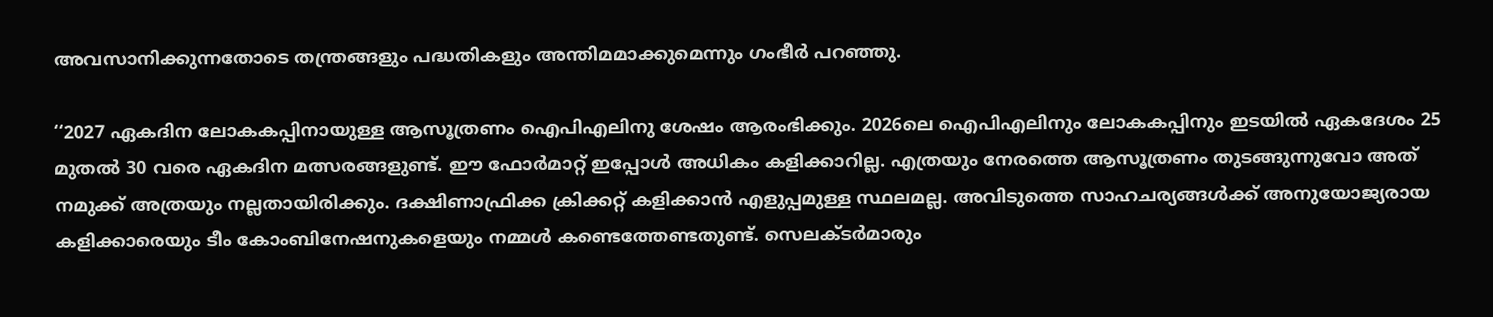അവസാനിക്കുന്നതോടെ തന്ത്രങ്ങളും പദ്ധതികളും അന്തിമമാക്കുമെന്നും ഗംഭീർ പറഞ്ഞു.

‘‘2027 ഏകദിന ലോകകപ്പിനായുള്ള ആസൂത്രണം ഐപിഎലിനു ശേഷം ആരംഭിക്കും. 2026ലെ ഐപിഎലിനും ലോകകപ്പിനും ഇടയിൽ ഏകദേശം 25 മുതൽ 30 വരെ ഏകദിന മത്സരങ്ങളുണ്ട്. ഈ ഫോർമാറ്റ് ഇപ്പോൾ അധികം കളിക്കാറില്ല. എത്രയും നേരത്തെ ആസൂത്രണം തുടങ്ങുന്നുവോ അത് നമുക്ക് അത്രയും നല്ലതായിരിക്കും. ദക്ഷിണാഫ്രിക്ക ക്രിക്കറ്റ് കളിക്കാൻ എളുപ്പമുള്ള സ്ഥലമല്ല. അവിടുത്തെ സാഹചര്യങ്ങൾക്ക് അനുയോജ്യരായ കളിക്കാരെയും ടീം കോംബിനേഷനുകളെയും നമ്മൾ കണ്ടെത്തേണ്ടതുണ്ട്. സെലക്ടർമാരും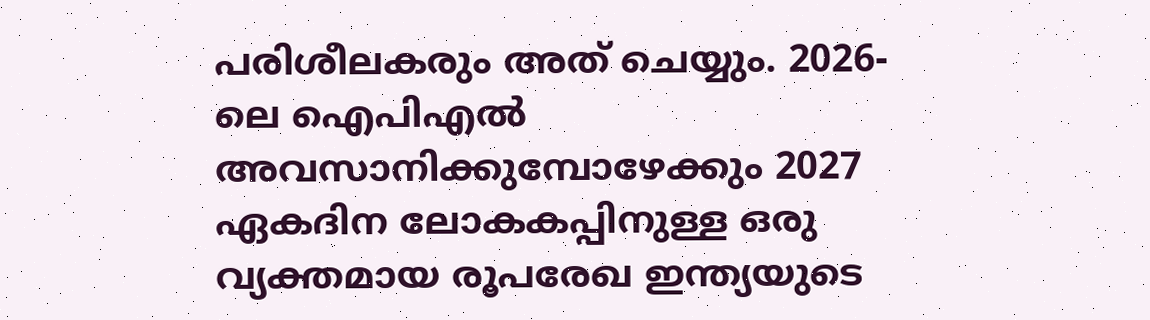പരിശീലകരും അത് ചെയ്യും. 2026-ലെ ഐപിഎൽ അവസാനിക്കുമ്പോഴേക്കും 2027 ഏകദിന ലോകകപ്പിനുള്ള ഒരു വ്യക്തമായ രൂപരേഖ ഇന്ത്യയുടെ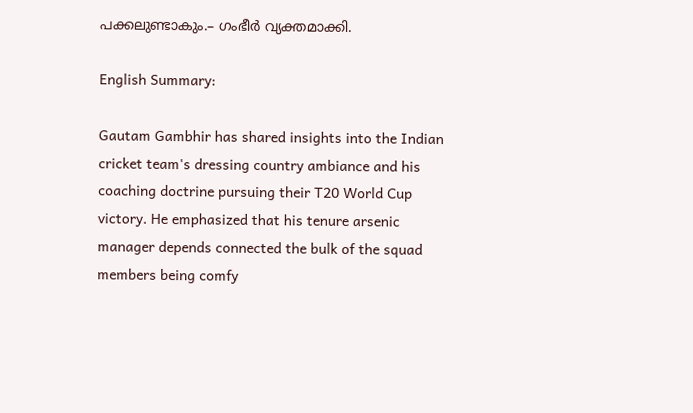പക്കലുണ്ടാകും.– ഗംഭീർ വ്യക്തമാക്കി.

English Summary:

Gautam Gambhir has shared insights into the Indian cricket team's dressing country ambiance and his coaching doctrine pursuing their T20 World Cup victory. He emphasized that his tenure arsenic manager depends connected the bulk of the squad members being comfy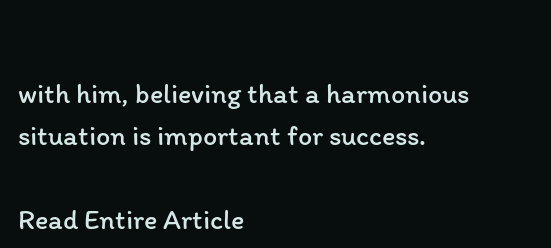with him, believing that a harmonious situation is important for success.

Read Entire Article